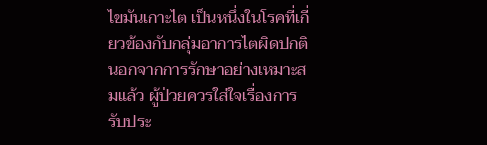ไขมันเกาะไต เป็นหนึ่งในโรคที่เกี่ยวข้องกับกลุ่มอาการไตผิดปกติ นอกจากการรักษาอย่างเหมาะสมแล้ว ผู้ป่วยควรใส่ใจเรื่องการรับประ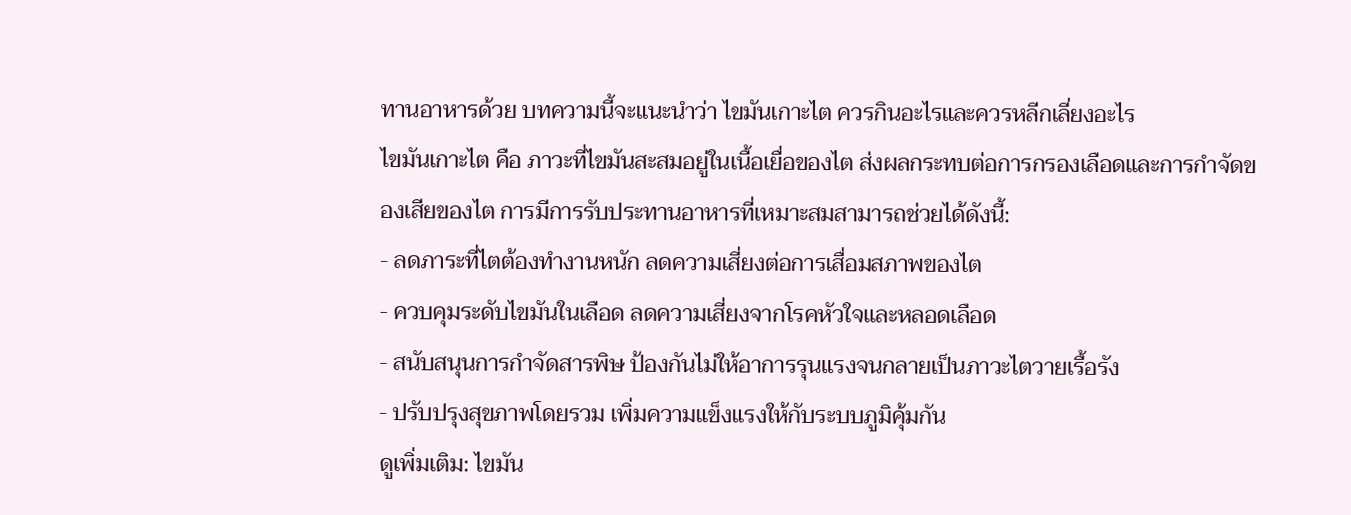ทานอาหารด้วย บทความนี้จะแนะนำว่า ไขมันเกาะไต ควรกินอะไรและควรหลีกเลี่ยงอะไร
ไขมันเกาะไต คือ ภาวะที่ไขมันสะสมอยู่ในเนื้อเยื่อของไต ส่งผลกระทบต่อการกรองเลือดและการกำจัดของเสียของไต การมีการรับประทานอาหารที่เหมาะสมสามารถช่วยได้ดังนี้:
- ลดภาระที่ไตต้องทำงานหนัก ลดความเสี่ยงต่อการเสื่อมสภาพของไต
- ควบคุมระดับไขมันในเลือด ลดความเสี่ยงจากโรคหัวใจและหลอดเลือด
- สนับสนุนการกำจัดสารพิษ ป้องกันไม่ให้อาการรุนแรงจนกลายเป็นภาวะไตวายเรื้อรัง
- ปรับปรุงสุขภาพโดยรวม เพิ่มความแข็งแรงให้กับระบบภูมิคุ้มกัน
ดูเพิ่มเติม: ไขมัน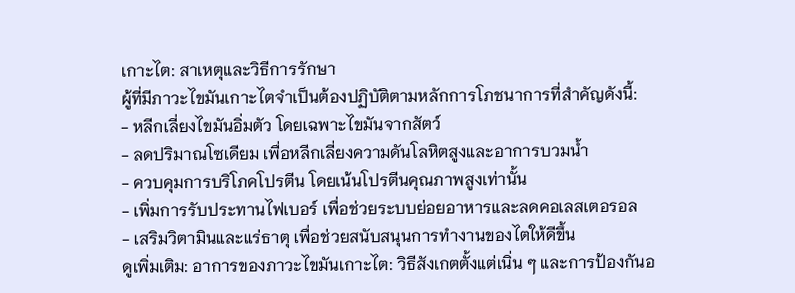เกาะไต: สาเหตุและวิธีการรักษา
ผู้ที่มีภาวะไขมันเกาะไตจำเป็นต้องปฏิบัติตามหลักการโภชนาการที่สำคัญดังนี้:
- หลีกเลี่ยงไขมันอิ่มตัว โดยเฉพาะไขมันจากสัตว์
- ลดปริมาณโซเดียม เพื่อหลีกเลี่ยงความดันโลหิตสูงและอาการบวมน้ำ
- ควบคุมการบริโภคโปรตีน โดยเน้นโปรตีนคุณภาพสูงเท่านั้น
- เพิ่มการรับประทานไฟเบอร์ เพื่อช่วยระบบย่อยอาหารและลดคอเลสเตอรอล
- เสริมวิตามินและแร่ธาตุ เพื่อช่วยสนับสนุนการทำงานของไตให้ดีขึ้น
ดูเพิ่มเติม: อาการของภาวะไขมันเกาะไต: วิธีสังเกตตั้งแต่เนิ่น ๆ และการป้องกันอ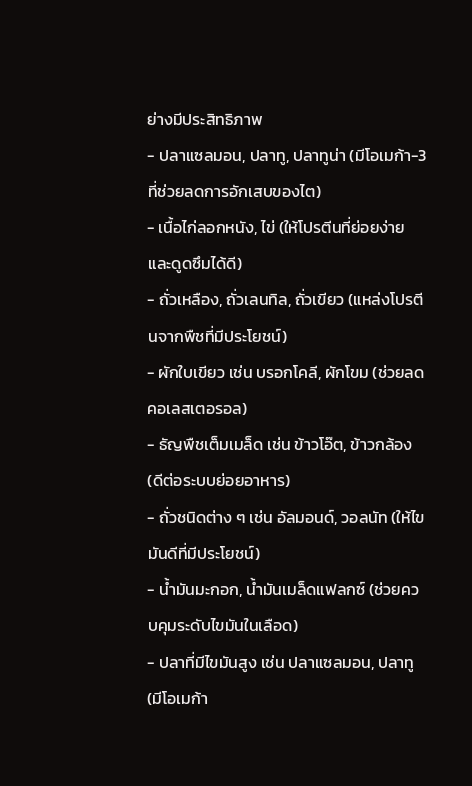ย่างมีประสิทธิภาพ
- ปลาแซลมอน, ปลาทู, ปลาทูน่า (มีโอเมก้า-3 ที่ช่วยลดการอักเสบของไต)
- เนื้อไก่ลอกหนัง, ไข่ (ให้โปรตีนที่ย่อยง่ายและดูดซึมได้ดี)
- ถั่วเหลือง, ถั่วเลนทิล, ถั่วเขียว (แหล่งโปรตีนจากพืชที่มีประโยชน์)
- ผักใบเขียว เช่น บรอกโคลี, ผักโขม (ช่วยลดคอเลสเตอรอล)
- ธัญพืชเต็มเมล็ด เช่น ข้าวโอ๊ต, ข้าวกล้อง (ดีต่อระบบย่อยอาหาร)
- ถั่วชนิดต่าง ๆ เช่น อัลมอนด์, วอลนัท (ให้ไขมันดีที่มีประโยชน์)
- น้ำมันมะกอก, น้ำมันเมล็ดแฟลกซ์ (ช่วยควบคุมระดับไขมันในเลือด)
- ปลาที่มีไขมันสูง เช่น ปลาแซลมอน, ปลาทู (มีโอเมก้า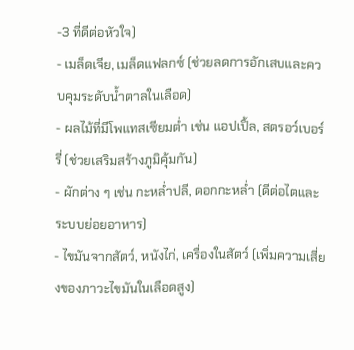-3 ที่ดีต่อหัวใจ)
- เมล็ดเจีย, เมล็ดแฟลกซ์ (ช่วยลดการอักเสบและควบคุมระดับน้ำตาลในเลือด)
- ผลไม้ที่มีโพแทสเซียมต่ำ เช่น แอปเปิ้ล, สตรอว์เบอร์รี่ (ช่วยเสริมสร้างภูมิคุ้มกัน)
- ผักต่าง ๆ เช่น กะหล่ำปลี, ดอกกะหล่ำ (ดีต่อไตและระบบย่อยอาหาร)
- ไขมันจากสัตว์, หนังไก่, เครื่องในสัตว์ (เพิ่มความเสี่ยงของภาวะไขมันในเลือดสูง)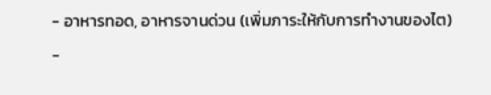- อาหารทอด, อาหารจานด่วน (เพิ่มภาระให้กับการทำงานของไต)
-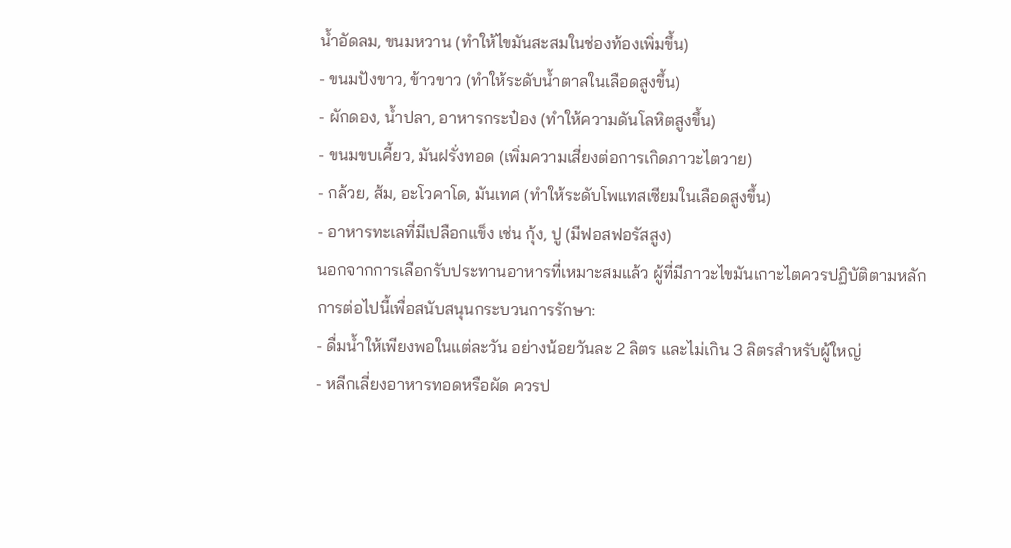น้ำอัดลม, ขนมหวาน (ทำให้ไขมันสะสมในช่องท้องเพิ่มขึ้น)
- ขนมปังขาว, ข้าวขาว (ทำให้ระดับน้ำตาลในเลือดสูงขึ้น)
- ผักดอง, น้ำปลา, อาหารกระป๋อง (ทำให้ความดันโลหิตสูงขึ้น)
- ขนมขบเคี้ยว, มันฝรั่งทอด (เพิ่มความเสี่ยงต่อการเกิดภาวะไตวาย)
- กล้วย, ส้ม, อะโวคาโด, มันเทศ (ทำให้ระดับโพแทสเซียมในเลือดสูงขึ้น)
- อาหารทะเลที่มีเปลือกแข็ง เช่น กุ้ง, ปู (มีฟอสฟอรัสสูง)
นอกจากการเลือกรับประทานอาหารที่เหมาะสมแล้ว ผู้ที่มีภาวะไขมันเกาะไตควรปฏิบัติตามหลักการต่อไปนี้เพื่อสนับสนุนกระบวนการรักษา:
- ดื่มน้ำให้เพียงพอในแต่ละวัน อย่างน้อยวันละ 2 ลิตร และไม่เกิน 3 ลิตรสำหรับผู้ใหญ่
- หลีกเลี่ยงอาหารทอดหรือผัด ควรป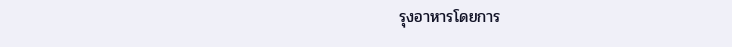รุงอาหารโดยการ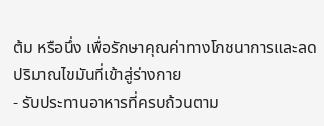ต้ม หรือนึ่ง เพื่อรักษาคุณค่าทางโภชนาการและลดปริมาณไขมันที่เข้าสู่ร่างกาย
- รับประทานอาหารที่ครบถ้วนตาม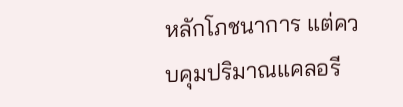หลักโภชนาการ แต่ควบคุมปริมาณแคลอรี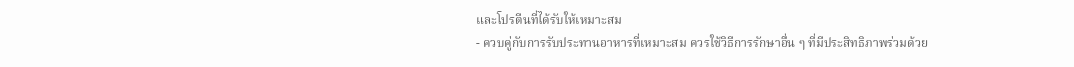และโปรตีนที่ได้รับให้เหมาะสม
- ควบคู่กับการรับประทานอาหารที่เหมาะสม ควรใช้วิธีการรักษาอื่น ๆ ที่มีประสิทธิภาพร่วมด้วย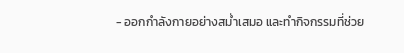- ออกกำลังกายอย่างสม่ำเสมอ และทำกิจกรรมที่ช่วย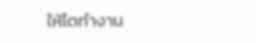ให้ไตทำงาน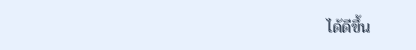ได้ดีขึ้น